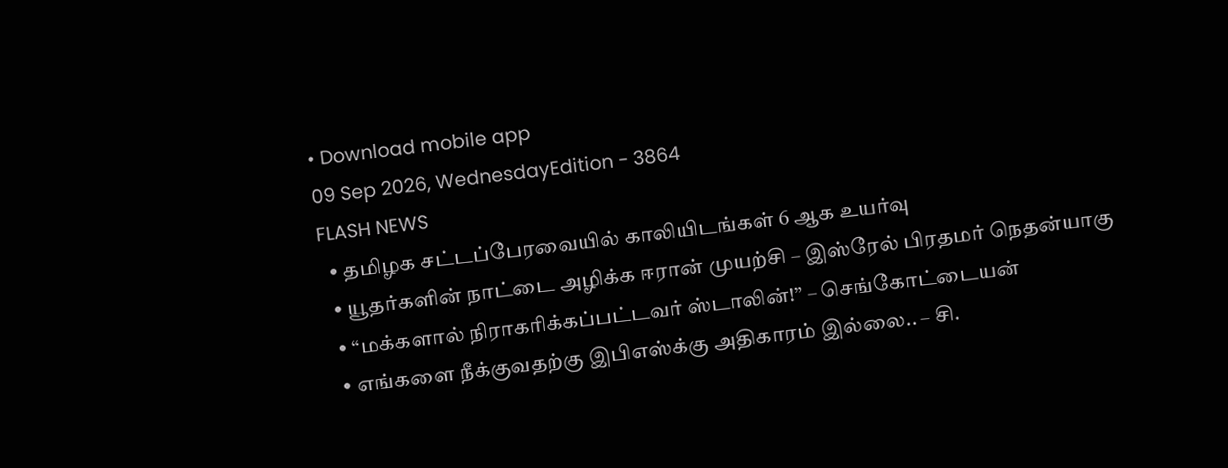• Download mobile app
09 Sep 2026, WednesdayEdition - 3864
FLASH NEWS
  • தமிழக சட்டப்பேரவையில் காலியிடங்கள் 6 ஆக உயர்வு
  • யூதர்களின் நாட்டை அழிக்க ஈரான் முயற்சி – இஸ்ரேல் பிரதமர் நெதன்யாகு
  • “மக்களால் நிராகரிக்கப்பட்டவர் ஸ்டாலின்!” – செங்கோட்டையன்
  • எங்களை நீக்குவதற்கு இபிஎஸ்க்கு அதிகாரம் இல்லை.. – சி.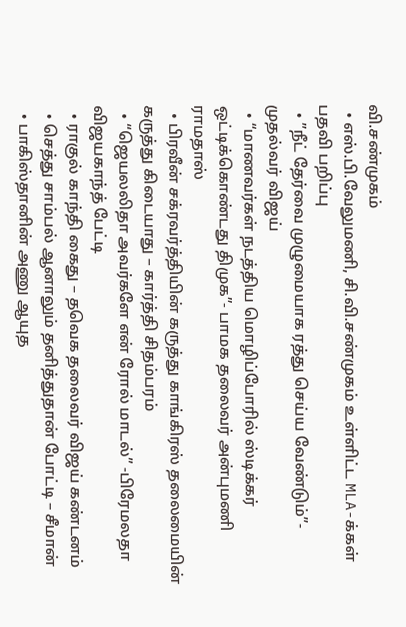வி.சண்முகம்
  • எஸ்.பி.வேலுமணி, சி.வி.சண்முகம் உள்ளிட்ட MLA-க்கள் பதவி பறிப்பு
  • ”நீட் தேர்வை முழுமையாக ரத்து செய்ய வேண்டும்”- முதல்வர் விஜய்
  • “மாணவர்கள் நடத்திய மொழிப்போரில் ஸ்டிக்கர் ஒட்டிக்கொண்டது திமுக”- பாமக தலைவர் அன்புமணி ராமதாஸ்
  • பிரவீன் சக்ரவர்த்தியின் கருத்து காங்கிரஸ் தலைமையின் கருத்து கிடையாது – கார்த்தி சிதம்பரம்
  • “ஜெயலலிதா அவர்களே என் ரோல் மாடல்” -பிரேமலதா விஜயகாந்த் பேட்டி
  • ராகுல் காந்தி கைது – தவெக தலைவர் விஜய் கண்டனம்
  • செத்து சாம்பல் ஆனாலும் தனித்துதான் போட்டி – சீமான்
  • பாகிஸ்தானின் அணு ஆயுத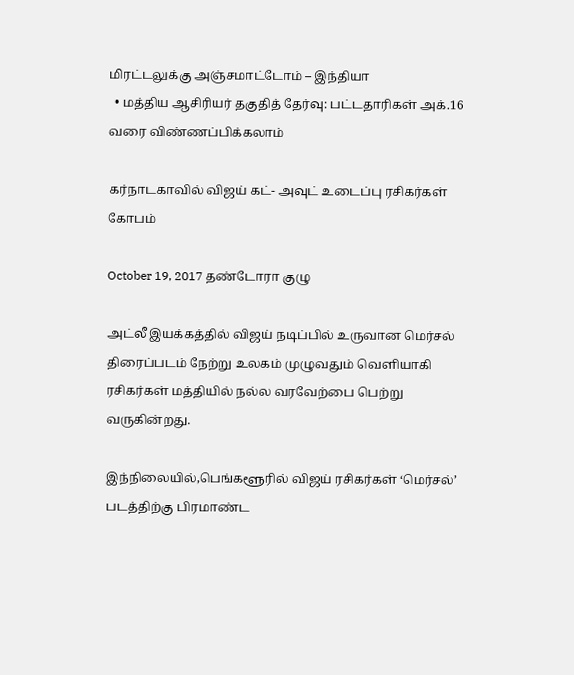மிரட்டலுக்கு அஞ்சமாட்டோம் – இந்தியா
  • மத்திய ஆசிரியர் தகுதித் தேர்வு: பட்டதாரிகள் அக்.16 வரை விண்ணப்பிக்கலாம்

கர்நாடகாவில் விஜய் கட்- அவுட் உடைப்பு ரசிகர்கள் கோபம்

October 19, 2017 தண்டோரா குழு

அட்லீ இயக்கத்தில் விஜய் நடிப்பில் உருவான மெர்சல் திரைப்படம் நேற்று உலகம் முழுவதும் வெளியாகி ரசிகர்கள் மத்தியில் நல்ல வரவேற்பை பெற்று வருகின்றது.

இந்நிலையில்,பெங்களூரில் விஜய் ரசிகர்கள் ‘மெர்சல்’ படத்திற்கு பிரமாண்ட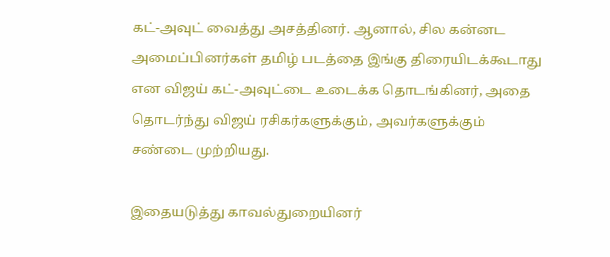கட்-அவுட் வைத்து அசத்தினர். ஆனால், சில கன்னட அமைப்பினர்கள் தமிழ் படத்தை இங்கு திரையிடக்கூடாது என விஜய் கட்-அவுட்டை உடைக்க தொடங்கினர், அதை தொடர்ந்து விஜய் ரசிகர்களுக்கும், அவர்களுக்கும் சண்டை முற்றியது.

இதையடுத்து காவல்துறையினர்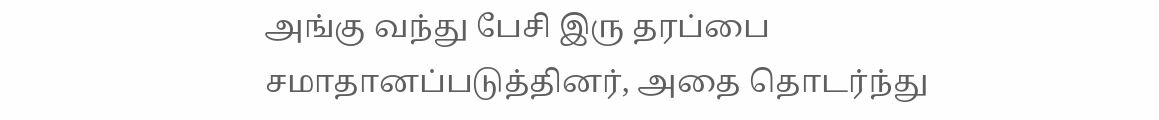அங்கு வந்து பேசி இரு தரப்பை சமாதானப்படுத்தினர், அதை தொடர்ந்து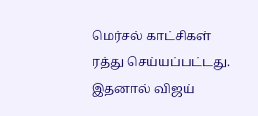மெர்சல் காட்சிகள் ரத்து செய்யப்பட்டது. இதனால் விஜய்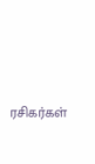ரசிகர்கள்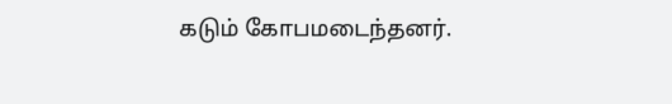கடும் கோபமடைந்தனர்.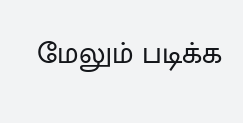மேலும் படிக்க